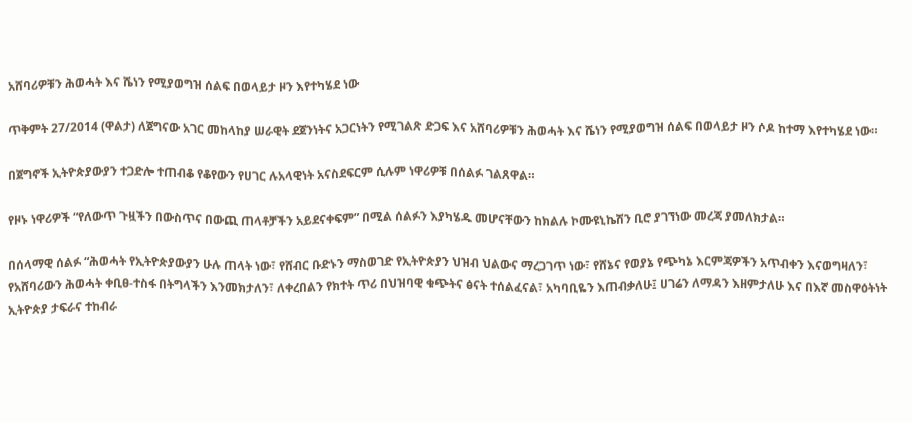አሸባሪዎቹን ሕወሓት እና ሼነን የሚያወግዝ ሰልፍ በወላይታ ዞን እየተካሄደ ነው

ጥቅምት 27/2014 (ዋልታ) ለጀግናው አገር መከላከያ ሠራዊት ደጀንነትና አጋርነትን የሚገልጽ ድጋፍ እና አሸባሪዎቹን ሕወሓት እና ሼነን የሚያወግዝ ሰልፍ በወላይታ ዞን ሶዶ ከተማ እየተካሄደ ነው።

በጀግኖች ኢትዮጵያውያን ተጋድሎ ተጠብቆ የቆየውን የሀገር ሉአላዊነት አናስደፍርም ሲሉም ነዋሪዎቹ በሰልፉ ገልጸዋል።

የዞኑ ነዋሪዎች “የለውጥ ጉዟችን በውስጥና በውጪ ጠላቶቻችን አይደናቀፍም” በሚል ሰልፉን እያካሄዱ መሆናቸውን ከክልሉ ኮሙዩኒኬሽን ቢሮ ያገኘነው መረጃ ያመለክታል።

በሰላማዊ ሰልፉ “ሕወሓት የኢትዮጵያውያን ሁሉ ጠላት ነው፣ የሸብር ቡድኑን ማስወገድ የኢትዮጵያን ህዝብ ህልውና ማረጋገጥ ነው፣ የሸኔና የወያኔ የጭካኔ እርምጃዎችን አጥብቀን እናወግዛለን፣ የአሸባሪውን ሕወሓት ቀቢፀ-ተስፋ በትግላችን እንመክታለን፣ ለቀረበልን የክተት ጥሪ በህዝባዊ ቁጭትና ፅናት ተሰልፈናል፣ አካባቢዬን እጠብቃለሁ፤ ሀገሬን ለማዳን እዘምታለሁ እና በእኛ መስዋዕትነት ኢትዮጵያ ታፍራና ተከብራ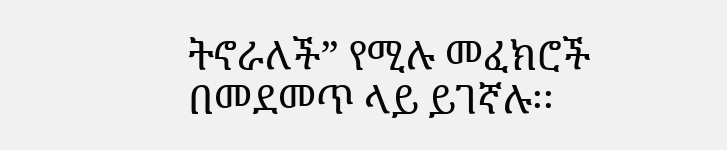ትኖራለች” የሚሉ መፈክሮች በመደመጥ ላይ ይገኛሉ፡፡